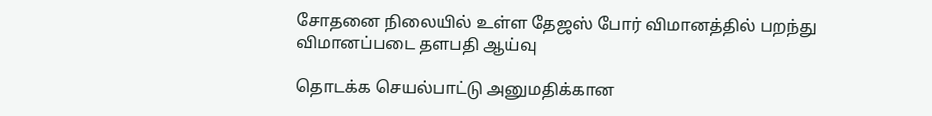சோதனை நிலையில் உள்ள தேஜஸ் போர் விமானத்தில் பறந்து விமானப்படை தளபதி ஆய்வு

தொடக்க செயல்பாட்டு அனுமதிக்கான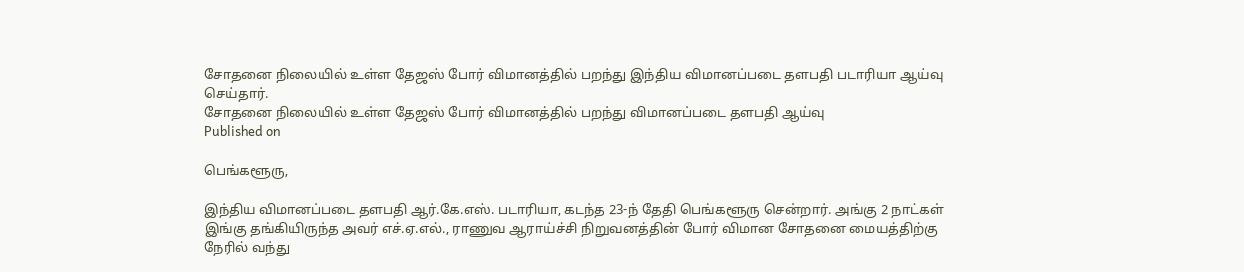சோதனை நிலையில் உள்ள தேஜஸ் போர் விமானத்தில் பறந்து இந்திய விமானப்படை தளபதி படாரியா ஆய்வு செய்தார்.
சோதனை நிலையில் உள்ள தேஜஸ் போர் விமானத்தில் பறந்து விமானப்படை தளபதி ஆய்வு
Published on

பெங்களூரு,

இந்திய விமானப்படை தளபதி ஆர்.கே.எஸ். படாரியா, கடந்த 23-ந் தேதி பெங்களூரு சென்றார். அங்கு 2 நாட்கள் இங்கு தங்கியிருந்த அவர் எச்.ஏ.எல்., ராணுவ ஆராய்ச்சி நிறுவனத்தின் போர் விமான சோதனை மையத்திற்கு நேரில் வந்து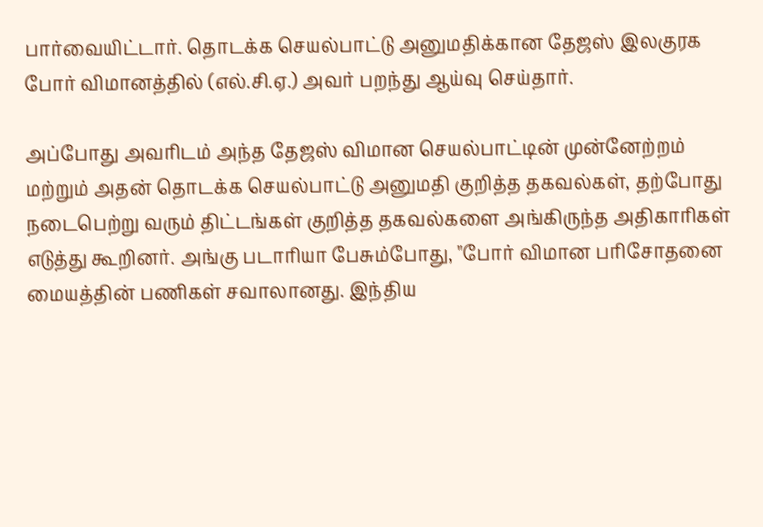பார்வையிட்டார். தொடக்க செயல்பாட்டு அனுமதிக்கான தேஜஸ் இலகுரக போர் விமானத்தில் (எல்.சி.ஏ.) அவர் பறந்து ஆய்வு செய்தார்.

அப்போது அவரிடம் அந்த தேஜஸ் விமான செயல்பாட்டின் முன்னேற்றம் மற்றும் அதன் தொடக்க செயல்பாட்டு அனுமதி குறித்த தகவல்கள், தற்போது நடைபெற்று வரும் திட்டங்கள் குறித்த தகவல்களை அங்கிருந்த அதிகாரிகள் எடுத்து கூறினர். அங்கு படாரியா பேசும்போது, "போர் விமான பரிசோதனை மையத்தின் பணிகள் சவாலானது. இந்திய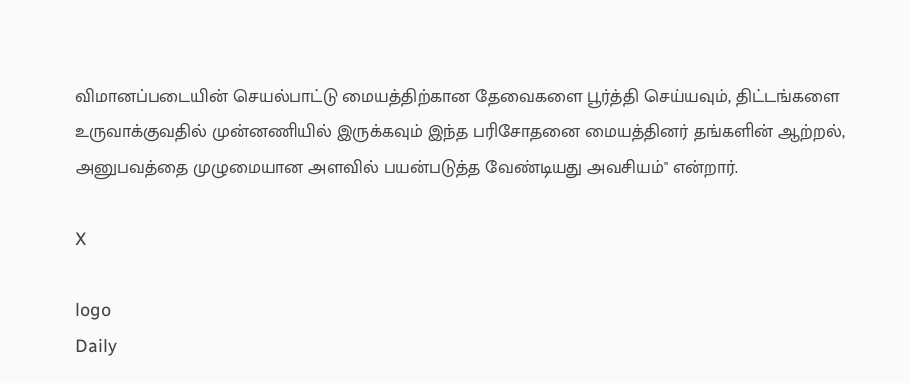விமானப்படையின் செயல்பாட்டு மையத்திற்கான தேவைகளை பூர்த்தி செய்யவும், திட்டங்களை உருவாக்குவதில் முன்னணியில் இருக்கவும் இந்த பரிசோதனை மையத்தினர் தங்களின் ஆற்றல், அனுபவத்தை முழுமையான அளவில் பயன்படுத்த வேண்டியது அவசியம்" என்றார்.

X

logo
Daily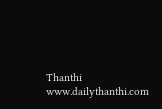Thanthi
www.dailythanthi.com